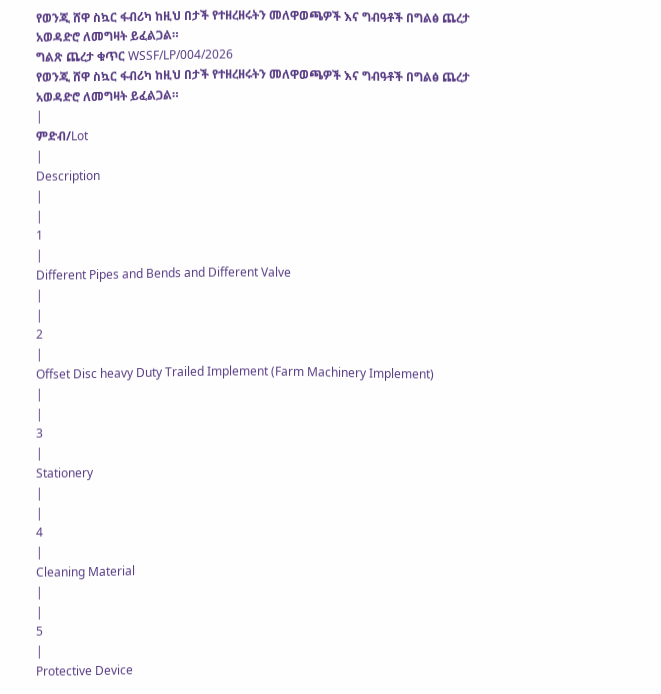የወንጂ ሸዋ ስኳር ፋብሪካ ከዚህ በታች የተዘረዘሩትን መለዋወጫዎች እና ግብዓቶች በግልፅ ጨረታ አወዳድሮ ለመግዛት ይፈልጋል።
ግልጽ ጨረታ ቁጥር WSSF/LP/004/2026
የወንጂ ሸዋ ስኳር ፋብሪካ ከዚህ በታች የተዘረዘሩትን መለዋወጫዎች እና ግብዓቶች በግልፅ ጨረታ አወዳድሮ ለመግዛት ይፈልጋል።
|
ምድብ/Lot
|
Description
|
|
1
|
Different Pipes and Bends and Different Valve
|
|
2
|
Offset Disc heavy Duty Trailed Implement (Farm Machinery Implement)
|
|
3
|
Stationery
|
|
4
|
Cleaning Material
|
|
5
|
Protective Device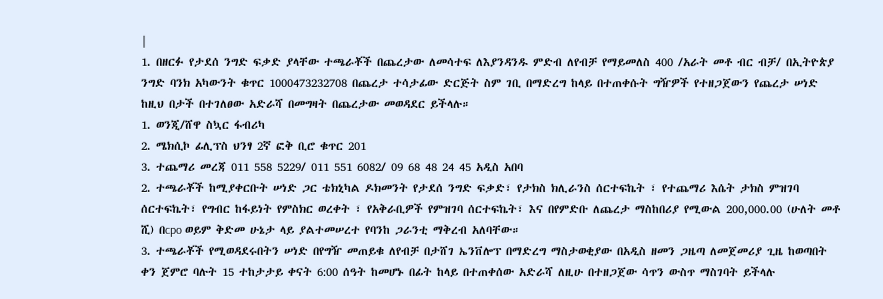|
1. በዘርፉ የታደሰ ንግድ ፍቃድ ያላቸው ተጫራቾች በጨረታው ለመሳተፍ ለእያንዳንዱ ምድብ ለየብቻ የማይመለስ 400 /አራት መቶ ብር ብቻ/ በኢትዮጵያ ንግድ ባንክ አካውንት ቁጥር 1000473232708 በጨረታ ተሳታፊው ድርጅት ስም ገቢ በማድረግ ከላይ በተጠቀሱት ግዥዎች የተዘጋጀውን የጨረታ ሠነድ ከዚህ በታች በተገለፀው አድራሻ በመግዛት በጨረታው መወዳደር ይችላሉ።
1. ወንጂ/ሸዋ ስኳር ፋብሪካ
2. ሜክሲኮ ፊሊፕስ ህንፃ 2ኛ ፎቅ ቢሮ ቁጥር 201
3. ተጨማሪ መረጃ 011 558 5229/ 011 551 6082/ 09 68 48 24 45 አዲስ አበባ
2. ተጫራቾች ከሚያቀርቡት ሠነድ ጋር ቴክኒካል ዶክመንት የታደሰ ንግድ ፍቃድ፣ የታክስ ክሊራንስ ሰርተፍኬት ፣ የተጨማሪ እሴት ታክስ ምዝገባ ሰርተፍኬት፣ የግብር ከፋይነት የምስክር ወረቀት ፣ የአቅራቢዎች የምዝገባ ሰርተፍኬት፣ እና በየምድቡ ለጨረታ ማስከበሪያ የሚውል 200,000.00 (ሁለት መቶ ሺ) በcpo ወይም ቅድመ ሁኔታ ላይ ያልተመሠረተ የባንከ ጋራንቲ ማቅረብ አለባቸው።
3. ተጫራቾች የሚወዳደሩበትን ሠነድ በየግዥ መጠይቁ ለየብቻ በታሸገ ኤንቨሎፕ በማድረግ ማስታወቂያው በአዲስ ዘመን ጋዜጣ ለመጀመሪያ ጊዜ ከወጣበት ቀን ጀምሮ ባሉት 15 ተከታታይ ቀናት 6:00 ሰዓት ከመሆኑ በፊት ከላይ በተጠቀሰው አድራሻ ለዚሁ በተዘጋጀው ሳጥን ውስጥ ማስገባት ይችላሉ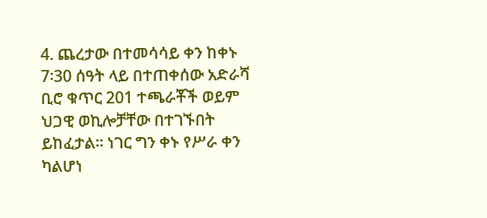4. ጨረታው በተመሳሳይ ቀን ከቀኑ 7፡30 ሰዓት ላይ በተጠቀሰው አድራሻ ቢሮ ቁጥር 201 ተጫራቾች ወይም ህጋዊ ወኪሎቻቸው በተገኙበት ይከፈታል። ነገር ግን ቀኑ የሥራ ቀን ካልሆነ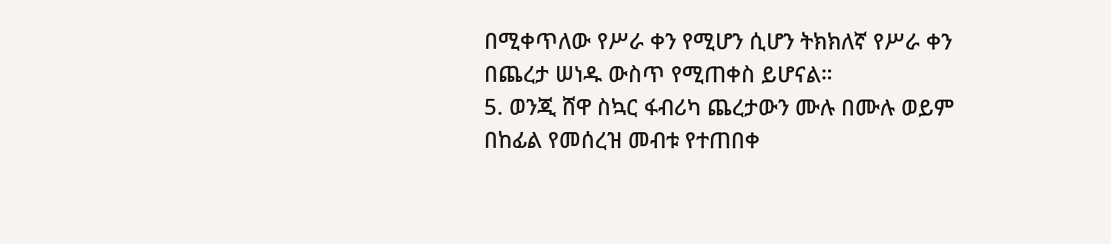በሚቀጥለው የሥራ ቀን የሚሆን ሲሆን ትክክለኛ የሥራ ቀን በጨረታ ሠነዱ ውስጥ የሚጠቀስ ይሆናል።
5. ወንጂ ሸዋ ስኳር ፋብሪካ ጨረታውን ሙሉ በሙሉ ወይም በከፊል የመሰረዝ መብቱ የተጠበቀ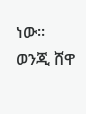ነው።
ወንጂ ሸዋ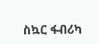ስኳር ፋብሪካ